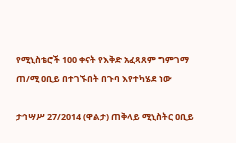የሚኒስቴሮች 100 ቀናት የእቅድ አፈጻጸም ግምገማ ጠ/ሚ ዐቢይ በተገኙበት በጉባ እየተካሄደ ነው

ታኅሣሥ 27/2014 (ዋልታ) ጠቅላይ ሚኒስትር ዐቢይ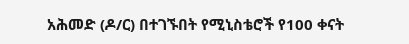አሕመድ (ዶ/ር) በተገኙበት የሚኒስቴሮች የ100 ቀናት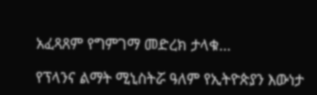አፈጻጸም የግምገማ መድረክ ታላቁ…

የፕላንና ልማት ሚኒስትሯ ዓለም የኢትዮጵያን እውነታ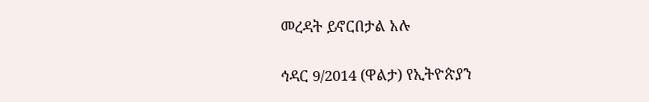መረዳት ይኖርበታል አሉ

ኅዳር 9/2014 (ዋልታ) የኢትዮጵያን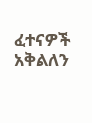ፈተናዎች አቅልለን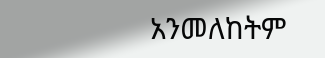አንመለከትም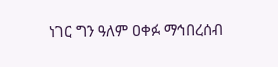ነገር ግን ዓለም ዐቀፉ ማኅበረሰብ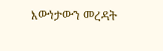እውነታውን መረዳት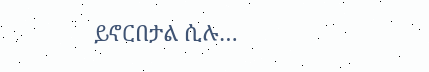ይኖርበታል ሲሉ…